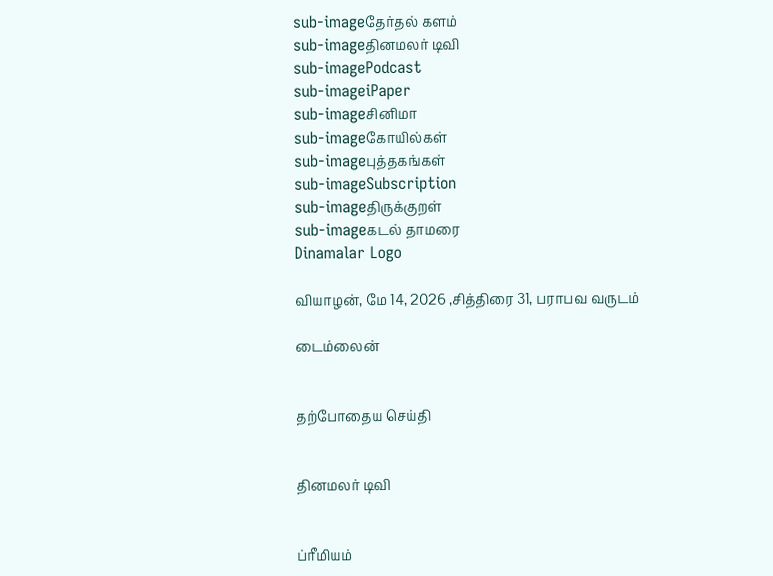sub-imageதேர்தல் களம்
sub-imageதினமலர் டிவி
sub-imagePodcast
sub-imageiPaper
sub-imageசினிமா
sub-imageகோயில்கள்
sub-imageபுத்தகங்கள்
sub-imageSubscription
sub-imageதிருக்குறள்
sub-imageகடல் தாமரை
Dinamalar Logo

வியாழன், மே 14, 2026 ,சித்திரை 31, பராபவ வருடம்

டைம்லைன்


தற்போதைய செய்தி


தினமலர் டிவி


ப்ரீமியம்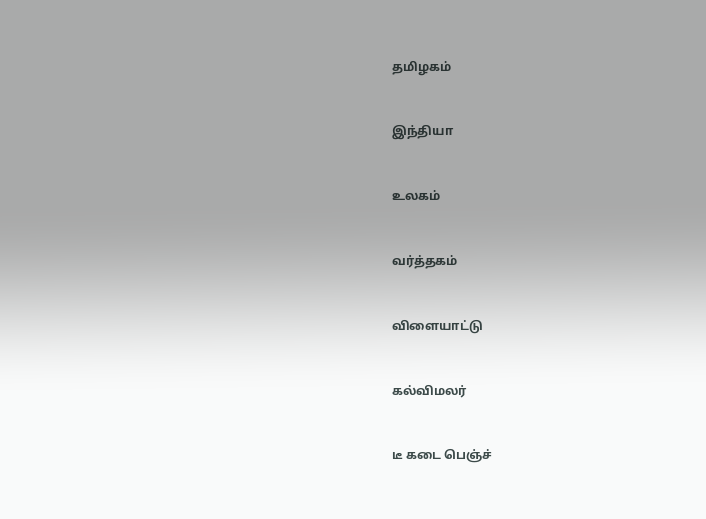தமிழகம்


இந்தியா


உலகம்


வர்த்தகம்


விளையாட்டு


கல்விமலர்


டீ கடை பெஞ்ச்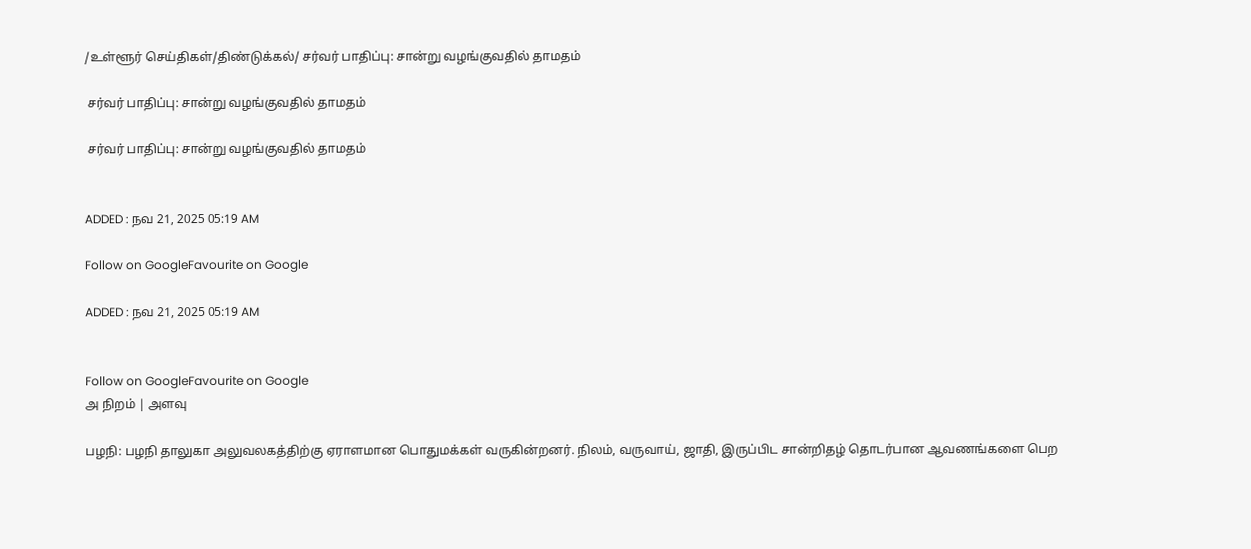/உள்ளூர் செய்திகள்/திண்டுக்கல்/ சர்வர் பாதிப்பு: சான்று வழங்குவதில் தாமதம்

 சர்வர் பாதிப்பு: சான்று வழங்குவதில் தாமதம்

 சர்வர் பாதிப்பு: சான்று வழங்குவதில் தாமதம்


ADDED : நவ 21, 2025 05:19 AM

Follow on GoogleFavourite on Google

ADDED : நவ 21, 2025 05:19 AM


Follow on GoogleFavourite on Google
அ நிறம் | அளவு

பழநி: பழநி தாலுகா அலுவலகத்திற்கு ஏராளமான பொதுமக்கள் வருகின்றனர். நிலம், வருவாய், ஜாதி, இருப்பிட சான்றிதழ் தொடர்பான ஆவணங்களை பெற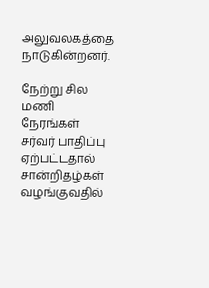அலுவலகத்தை நாடுகின்றனர்.

நேற்று சில மணி நேரங்கள் சர்வர் பாதிப்பு ஏற்பட்டதால் சான்றிதழ்கள் வழங்குவதில்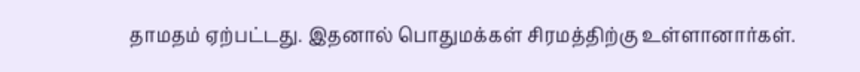தாமதம் ஏற்பட்டது. இதனால் பொதுமக்கள் சிரமத்திற்கு உள்ளானார்கள்.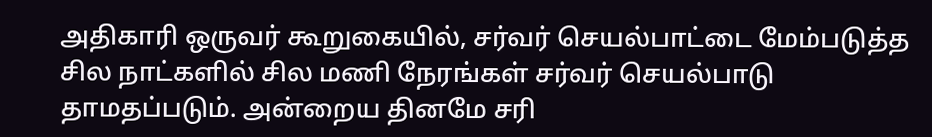அதிகாரி ஒருவர் கூறுகையில், சர்வர் செயல்பாட்டை மேம்படுத்த சில நாட்களில் சில மணி நேரங்கள் சர்வர் செயல்பாடு தாமதப்படும். அன்றைய தினமே சரி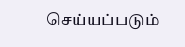செய்யப்படும்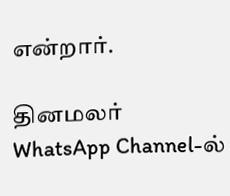என்றார்.

தினமலர் WhatsApp Channel-ல்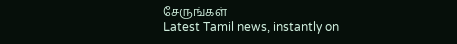சேருங்கள்
Latest Tamil news, instantly on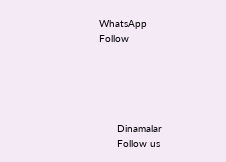WhatsApp
Follow





      Dinamalar
      Follow us